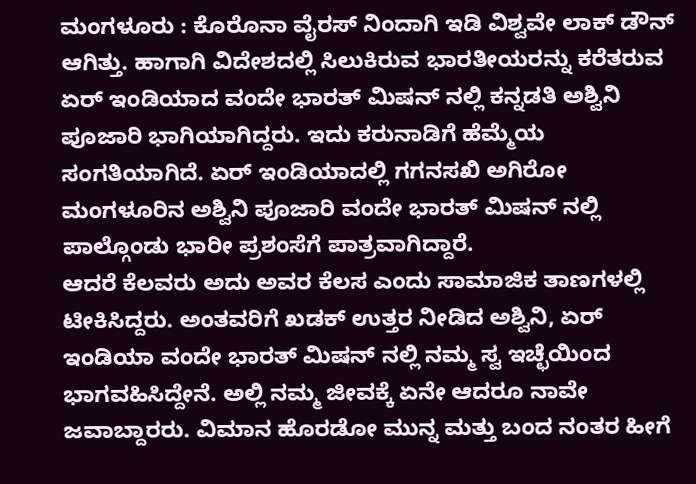ಮಂಗಳೂರು : ಕೊರೊನಾ ವೈರಸ್ ನಿಂದಾಗಿ ಇಡಿ ವಿಶ್ವವೇ ಲಾಕ್ ಡೌನ್ ಆಗಿತ್ತು. ಹಾಗಾಗಿ ವಿದೇಶದಲ್ಲಿ ಸಿಲುಕಿರುವ ಭಾರತೀಯರನ್ನು ಕರೆತರುವ ಏರ್ ಇಂಡಿಯಾದ ವಂದೇ ಭಾರತ್ ಮಿಷನ್ ನಲ್ಲಿ ಕನ್ನಡತಿ ಅಶ್ವಿನಿ ಪೂಜಾರಿ ಭಾಗಿಯಾಗಿದ್ದರು. ಇದು ಕರುನಾಡಿಗೆ ಹೆಮ್ಮೆಯ ಸಂಗತಿಯಾಗಿದೆ. ಏರ್ ಇಂಡಿಯಾದಲ್ಲಿ ಗಗನಸಖಿ ಅಗಿರೋ ಮಂಗಳೂರಿನ ಅಶ್ವಿನಿ ಪೂಜಾರಿ ವಂದೇ ಭಾರತ್ ಮಿಷನ್ ನಲ್ಲಿ ಪಾಲ್ಗೊಂಡು ಭಾರೀ ಪ್ರಶಂಸೆಗೆ ಪಾತ್ರವಾಗಿದ್ದಾರೆ.
ಆದರೆ ಕೆಲವರು ಅದು ಅವರ ಕೆಲಸ ಎಂದು ಸಾಮಾಜಿಕ ತಾಣಗಳಲ್ಲಿ ಟೀಕಿಸಿದ್ದರು. ಅಂತವರಿಗೆ ಖಡಕ್ ಉತ್ತರ ನೀಡಿದ ಅಶ್ವಿನಿ, ಏರ್ ಇಂಡಿಯಾ ವಂದೇ ಭಾರತ್ ಮಿಷನ್ ನಲ್ಲಿ ನಮ್ಮ ಸ್ವ ಇಚ್ಛೆಯಿಂದ ಭಾಗವಹಿಸಿದ್ದೇನೆ. ಅಲ್ಲಿ ನಮ್ಮ ಜೀವಕ್ಕೆ ಏನೇ ಆದರೂ ನಾವೇ ಜವಾಬ್ದಾರರು. ವಿಮಾನ ಹೊರಡೋ ಮುನ್ನ ಮತ್ತು ಬಂದ ನಂತರ ಹೀಗೆ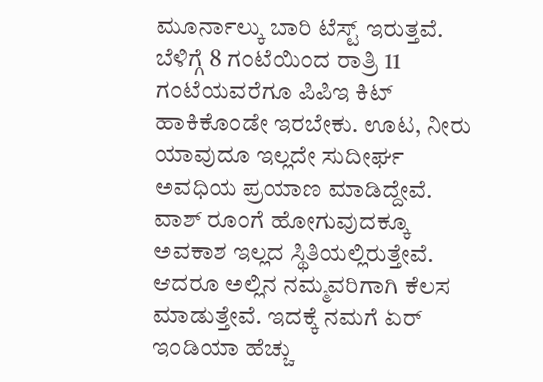ಮೂರ್ನಾಲ್ಕು ಬಾರಿ ಟೆಸ್ಟ್ ಇರುತ್ತವೆ. ಬೆಳಿಗ್ಗೆ 8 ಗಂಟೆಯಿಂದ ರಾತ್ರಿ 11 ಗಂಟೆಯವರೆಗೂ ಪಿಪಿಇ ಕಿಟ್ ಹಾಕಿಕೊಂಡೇ ಇರಬೇಕು. ಊಟ, ನೀರು ಯಾವುದೂ ಇಲ್ಲದೇ ಸುದೀರ್ಘ ಅವಧಿಯ ಪ್ರಯಾಣ ಮಾಡಿದ್ದೇವೆ. ವಾಶ್ ರೂಂಗೆ ಹೋಗುವುದಕ್ಕೂ ಅವಕಾಶ ಇಲ್ಲದ ಸ್ಥಿತಿಯಲ್ಲಿರುತ್ತೇವೆ. ಆದರೂ ಅಲ್ಲಿನ ನಮ್ಮವರಿಗಾಗಿ ಕೆಲಸ ಮಾಡುತ್ತೇವೆ. ಇದಕ್ಕೆ ನಮಗೆ ಏರ್ ಇಂಡಿಯಾ ಹೆಚ್ಚು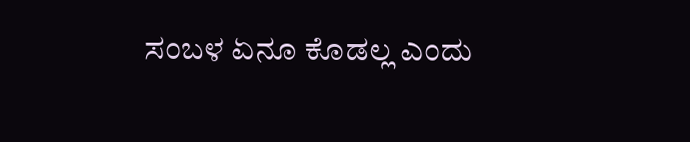ಸಂಬಳ ಏನೂ ಕೊಡಲ್ಲ ಎಂದು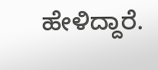ಹೇಳಿದ್ದಾರೆ.